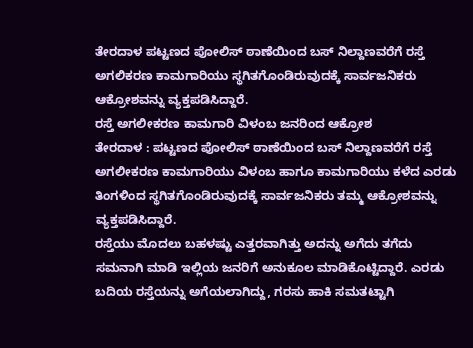ತೇರದಾಳ ಪಟ್ಟಣದ ಪೋಲಿಸ್ ಠಾಣೆಯಿಂದ ಬಸ್ ನಿಲ್ದಾಣವರೆಗೆ ರಸ್ತೆ ಅಗಲಿಕರಣ ಕಾಮಗಾರಿಯು ಸ್ಥಗಿತಗೊಂಡಿರುವುದಕ್ಕೆ ಸಾರ್ವಜನಿಕರು ಆಕ್ರೋಶವನ್ನು ವ್ಯಕ್ತಪಡಿಸಿದ್ದಾರೆ.
ರಸ್ತೆ ಅಗಲೀಕರಣ ಕಾಮಗಾರಿ ವಿಳಂಬ ಜನರಿಂದ ಆಕ್ರೋಶ
ತೇರದಾಳ : ಪಟ್ಟಣದ ಪೋಲಿಸ್ ಠಾಣೆಯಿಂದ ಬಸ್ ನಿಲ್ದಾಣವರೆಗೆ ರಸ್ತೆ ಅಗಲೀಕರಣ ಕಾಮಗಾರಿಯು ವಿಳಂಬ ಹಾಗೂ ಕಾಮಗಾರಿಯು ಕಳೆದ ಎರಡು ತಿಂಗಳಿಂದ ಸ್ಥಗಿತಗೊಂಡಿರುವುದಕ್ಕೆ ಸಾರ್ವಜನಿಕರು ತಮ್ಮ ಆಕ್ರೋಶವನ್ನು ವ್ಯಕ್ತಪಡಿಸಿದ್ದಾರೆ.
ರಸ್ತೆಯು ಮೊದಲು ಬಹಳಷ್ಟು ಎತ್ತರವಾಗಿತ್ತು ಅದನ್ನು ಅಗೆದು ತಗೆದು ಸಮನಾಗಿ ಮಾಡಿ ಇಲ್ಲಿಯ ಜನರಿಗೆ ಅನುಕೂಲ ಮಾಡಿಕೊಟ್ಟಿದ್ದಾರೆ. ಎರಡು ಬದಿಯ ರಸ್ತೆಯನ್ನು ಅಗೆಯಲಾಗಿದ್ದು, ಗರಸು ಹಾಕಿ ಸಮತಟ್ಟಾಗಿ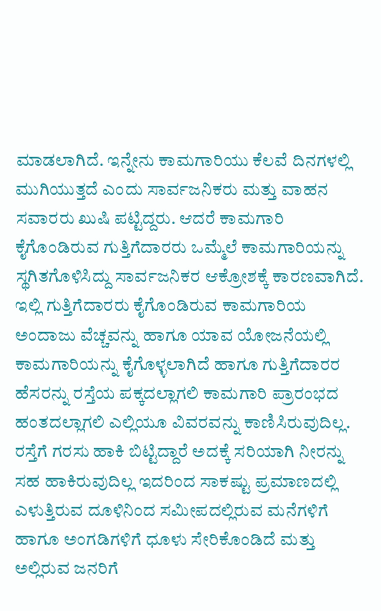ಮಾಡಲಾಗಿದೆ. ಇನ್ನೇನು ಕಾಮಗಾರಿಯು ಕೆಲವೆ ದಿನಗಳಲ್ಲಿ ಮುಗಿಯುತ್ತದೆ ಎಂದು ಸಾರ್ವಜನಿಕರು ಮತ್ತು ವಾಹನ ಸವಾರರು ಖುಷಿ ಪಟ್ಟಿದ್ದರು. ಆದರೆ ಕಾಮಗಾರಿ ಕೈಗೊಂಡಿರುವ ಗುತ್ತಿಗೆದಾರರು ಒಮ್ಮೆಲೆ ಕಾಮಗಾರಿಯನ್ನು ಸ್ಥಗಿತಗೊಳಿಸಿದ್ದು ಸಾರ್ವಜನಿಕರ ಆಕ್ರೋಶಕ್ಕೆ ಕಾರಣವಾಗಿದೆ. ಇಲ್ಲಿ ಗುತ್ತಿಗೆದಾರರು ಕೈಗೊಂಡಿರುವ ಕಾಮಗಾರಿಯ ಅಂದಾಜು ವೆಚ್ಚವನ್ನು ಹಾಗೂ ಯಾವ ಯೋಜನೆಯಲ್ಲಿ ಕಾಮಗಾರಿಯನ್ನು ಕೈಗೊಳ್ಳಲಾಗಿದೆ ಹಾಗೂ ಗುತ್ತಿಗೆದಾರರ ಹೆಸರನ್ನು ರಸ್ತೆಯ ಪಕ್ಕದಲ್ಲಾಗಲಿ ಕಾಮಗಾರಿ ಪ್ರಾರಂಭದ ಹಂತದಲ್ಲಾಗಲಿ ಎಲ್ಲಿಯೂ ವಿವರವನ್ನು ಕಾಣಿಸಿರುವುದಿಲ್ಲ. ರಸ್ತೆಗೆ ಗರಸು ಹಾಕಿ ಬಿಟ್ಟಿದ್ದಾರೆ ಅದಕ್ಕೆ ಸರಿಯಾಗಿ ನೀರನ್ನು ಸಹ ಹಾಕಿರುವುದಿಲ್ಲ ಇದರಿಂದ ಸಾಕಷ್ಟು ಪ್ರಮಾಣದಲ್ಲಿ ಎಳುತ್ತಿರುವ ದೂಳಿನಿಂದ ಸಮೀಪದಲ್ಲಿರುವ ಮನೆಗಳಿಗೆ ಹಾಗೂ ಅಂಗಡಿಗಳಿಗೆ ಧೂಳು ಸೇರಿಕೊಂಡಿದೆ ಮತ್ತು ಅಲ್ಲಿರುವ ಜನರಿಗೆ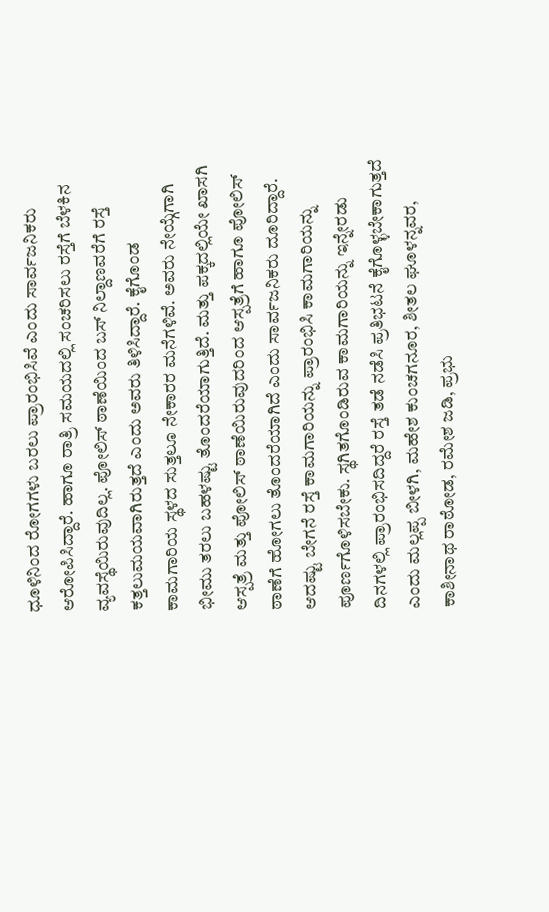ಧೂಳಿನಿಂದ ರೋಗಗಳು ಬರಲು ಪ್ರಾರಂಭಿಸಿವೆ ಎಂದು ಸಾರ್ವಜನಿಕರು ಆರೋಪಿಸಿದ್ದಾರೆ. ಹಾಗೂ ರಾತ್ರಿ ಸಮಯದಲ್ಲಿ ಸಂಚರಿಸಲು ರಸ್ತೆಗೆ ಬೆಳಕಿನ ವ್ಯವಸ್ಥೆಯಿರುವುದಿಲ್ಲ. ಪೋಲಿಸ್ ಠಾಣೆಯಿಂದ ಬಸ್ ನಿಲ್ದಾಣವರೆಗೆ ರಸ್ತೆ ಕತ್ತಲುಮಯವಾಗಿರುತ್ತದೆ ಎಂದು ಅವರು ತಿಳಿಸಿದ್ದಾರೆ. ಕೈಗೊಂಡ ಕಾಮಗಾರಿಯ ಸ್ಥಳದ ಸುತ್ತಲೂ ನೇಕಾರರ ಮನೆಗಳಿವೆ. ಅವರು ನೇಯ್ಗೆಗಾಗಿ ಭೀಮು ತರಲು ಬಹಳಷ್ಟು ತೊಂದರೆಯಾಗುತ್ತಿದೆ. ಮತ್ತು ಪಕ್ಕದಲ್ಲಿಯೇ ಖಾಸಗಿ ಆಸ್ಪತ್ರೆ ಮತ್ತು ಪೋಲಿಸ್ ಠಾಣೆಯಿರುವುದರಿಂದ ಆಸ್ಪತ್ರೆಗೆ ಹಾಗೂ ಪೋಲಿಸ್ ಠಾಣೆಗೆ ಹೋಗಲು ತೊಂದರೆಯಾಗಿದೆ ಎಂದು ಸಾರ್ವಜನಿಕರು ದೂರಿದ್ದಾರೆ. ಆದಷ್ಟು ಬೇಗನೆ ರಸ್ತೆ ಕಾಮಗಾರಿಯನ್ನು ಪ್ರಾರಂಭಿಸಿ ಕಾಮಗಾರಿಯನ್ನು ಪೂರ್ಣಗೊಳಿಸಬೇಕು. ಸ್ಥಗಿತಗೊಂಡಿರುವ ಕಾಮಗಾರಿಯನ್ನು ಇನ್ನೇರಡು ದಿನಗಳಲ್ಲಿ ಪ್ರಾರಂಭಿಸದಿದ್ದರೆ ರಸ್ತೆ ತಡೆ ನಡೆಸಿ ಪ್ರತಿಭಟನೆ ಕೈಗೊಳ್ಳಬೇಕಾಗುತ್ತದೆ ಎಂದು ಮಲ್ಲಪ್ಪ ಬೀಳಗಿ, ಮಹೇಶ ಕುಂಚಗನೂರ, ಶೀತಲ ಘೂಳನ್ನವರ, ಕಾಶೀನಾಥ ರಾಠೋಡ, ರಮೇಶ ಜಡಿ, ಪ್ರಭು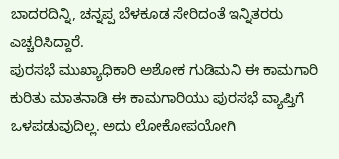ಬಾದರದಿನ್ನಿ, ಚನ್ನಪ್ಪ ಬೆಳಕೂಡ ಸೇರಿದಂತೆ ಇನ್ನಿತರರು ಎಚ್ಚರಿಸಿದ್ದಾರೆ.
ಪುರಸಭೆ ಮುಖ್ಯಾಧಿಕಾರಿ ಅಶೋಕ ಗುಡಿಮನಿ ಈ ಕಾಮಗಾರಿ ಕುರಿತು ಮಾತನಾಡಿ ಈ ಕಾಮಗಾರಿಯು ಪುರಸಭೆ ವ್ಯಾಪ್ತಿಗೆ ಒಳಪಡುವುದಿಲ್ಲ. ಅದು ಲೋಕೋಪಯೋಗಿ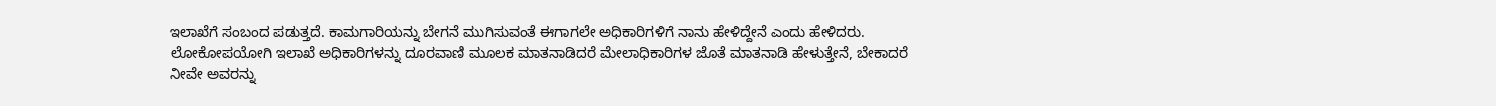ಇಲಾಖೆಗೆ ಸಂಬಂದ ಪಡುತ್ತದೆ. ಕಾಮಗಾರಿಯನ್ನು ಬೇಗನೆ ಮುಗಿಸುವಂತೆ ಈಗಾಗಲೇ ಅಧಿಕಾರಿಗಳಿಗೆ ನಾನು ಹೇಳಿದ್ದೇನೆ ಎಂದು ಹೇಳಿದರು.
ಲೋಕೋಪಯೋಗಿ ಇಲಾಖೆ ಅಧಿಕಾರಿಗಳನ್ನು ದೂರವಾಣಿ ಮೂಲಕ ಮಾತನಾಡಿದರೆ ಮೇಲಾಧಿಕಾರಿಗಳ ಜೊತೆ ಮಾತನಾಡಿ ಹೇಳುತ್ತೇನೆ, ಬೇಕಾದರೆ ನೀವೇ ಅವರನ್ನು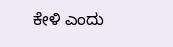ಕೇಳಿ ಎಂದು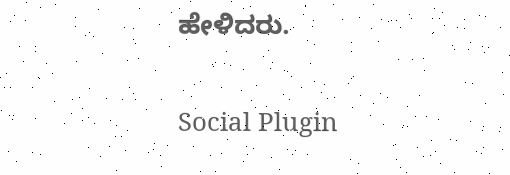ಹೇಳಿದರು.

Social Plugin